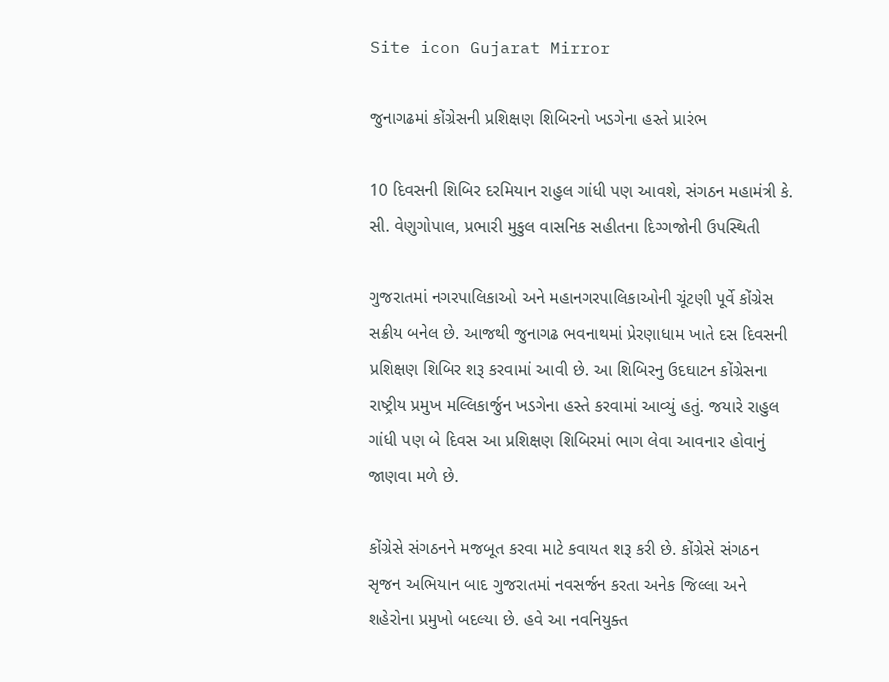Site icon Gujarat Mirror

જુનાગઢમાં કોંગ્રેસની પ્રશિક્ષણ શિબિરનો ખડગેના હસ્તે પ્રારંભ

10 દિવસની શિબિર દરમિયાન રાહુલ ગાંધી પણ આવશે, સંગઠન મહામંત્રી કે. સી. વેણુગોપાલ, પ્રભારી મુકુલ વાસનિક સહીતના દિગ્ગજોની ઉપસ્થિતી

ગુજરાતમાં નગરપાલિકાઓ અને મહાનગરપાલિકાઓની ચૂંટણી પૂર્વે કોંગ્રેસ સક્રીય બનેલ છે. આજથી જુનાગઢ ભવનાથમાં પ્રેરણાધામ ખાતે દસ દિવસની પ્રશિક્ષણ શિબિર શરૂ કરવામાં આવી છે. આ શિબિરનુ ઉદઘાટન કોંગ્રેસના રાષ્ટ્રીય પ્રમુખ મલ્લિકાર્જુન ખડગેના હસ્તે કરવામાં આવ્યું હતું. જયારે રાહુલ ગાંધી પણ બે દિવસ આ પ્રશિક્ષણ શિબિરમાં ભાગ લેવા આવનાર હોવાનું જાણવા મળે છે.

કોંગ્રેસે સંગઠનને મજબૂત કરવા માટે કવાયત શરૂ કરી છે. કોંગ્રેસે સંગઠન સૃજન અભિયાન બાદ ગુજરાતમાં નવસર્જન કરતા અનેક જિલ્લા અને શહેરોના પ્રમુખો બદલ્યા છે. હવે આ નવનિયુક્ત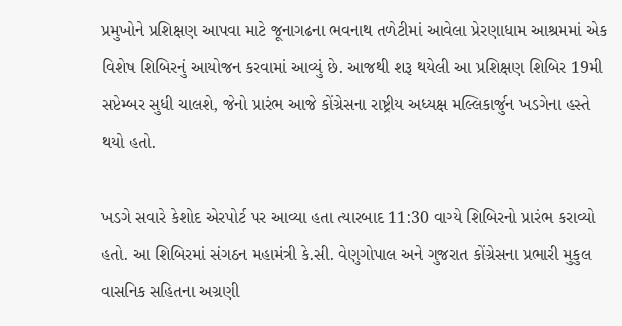પ્રમુખોને પ્રશિક્ષણ આપવા માટે જૂનાગઢના ભવનાથ તળેટીમાં આવેલા પ્રેરણાધામ આશ્રમમાં એક વિશેષ શિબિરનું આયોજન કરવામાં આવ્યું છે. આજથી શરૂ થયેલી આ પ્રશિક્ષણ શિબિર 19મી સપ્ટેમ્બર સુધી ચાલશે, જેનો પ્રારંભ આજે કોંગ્રેસના રાષ્ટ્રીય અધ્યક્ષ મલ્લિકાર્જુન ખડગેના હસ્તે થયો હતો.

ખડગે સવારે કેશોદ એરપોર્ટ પર આવ્યા હતા ત્યારબાદ 11:30 વાગ્યે શિબિરનો પ્રારંભ કરાવ્યો હતો. આ શિબિરમાં સંગઠન મહામંત્રી કે.સી. વેણુગોપાલ અને ગુજરાત કોંગ્રેસના પ્રભારી મુકુલ વાસનિક સહિતના અગ્રણી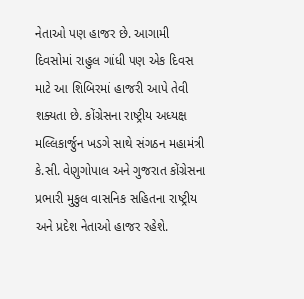નેતાઓ પણ હાજર છે. આગામી દિવસોમાં રાહુલ ગાંધી પણ એક દિવસ માટે આ શિબિરમાં હાજરી આપે તેવી શક્યતા છે. કોંગ્રેસના રાષ્ટ્રીય અધ્યક્ષ મલ્લિકાર્જુન ખડગે સાથે સંગઠન મહામંત્રી કે.સી. વેણુગોપાલ અને ગુજરાત કોંગ્રેસના પ્રભારી મુકુલ વાસનિક સહિતના રાષ્ટ્રીય અને પ્રદેશ નેતાઓ હાજર રહેશે.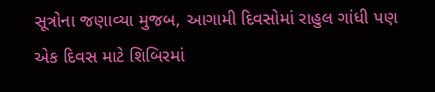સૂત્રોના જણાવ્યા મુજબ, આગામી દિવસોમાં રાહુલ ગાંધી પણ એક દિવસ માટે શિબિરમાં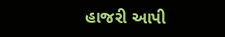હાજરી આપી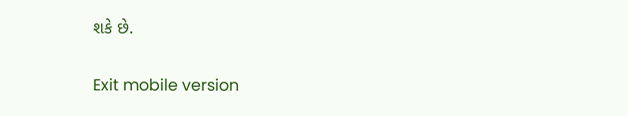શકે છે.

Exit mobile version